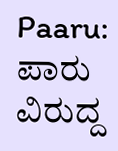Paaru: ಪಾರು ವಿರುದ್ದ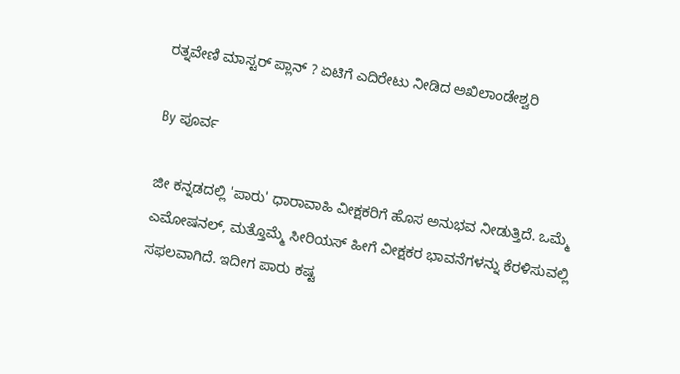ರತ್ನವೇಣಿ ಮಾಸ್ಟರ್ ಪ್ಲಾನ್ ? ಏಟಿಗೆ ಎದಿರೇಟು ನೀಡಿದ ಅಖಿಲಾಂಡೇಶ್ವರಿ

By ಪೂರ್ವ

ಜೀ ಕನ್ನಡದಲ್ಲಿ 'ಪಾರು' ಧಾರಾವಾಹಿ ವೀಕ್ಷಕರಿಗೆ ಹೊಸ ಅನುಭವ ನೀಡುತ್ತಿದೆ. ಒಮ್ಮೆ ಎಮೋಷನಲ್, ಮತ್ತೊಮ್ಮೆ ಸೀರಿಯಸ್ ಹೀಗೆ ವೀಕ್ಷಕರ ಭಾವನೆಗಳನ್ನು ಕೆರಳಿಸುವಲ್ಲಿ ಸಫಲವಾಗಿದೆ. ಇದೀಗ ಪಾರು ಕಷ್ಟ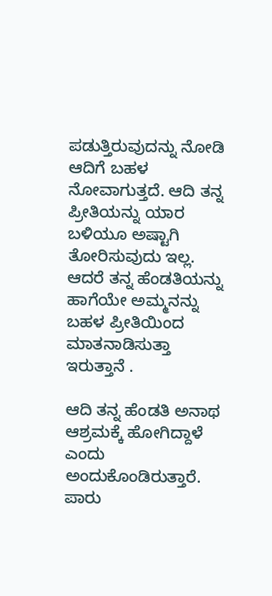ಪಡುತ್ತಿರುವುದನ್ನು ನೋಡಿ ಆದಿಗೆ ಬಹಳ ನೋವಾಗುತ್ತದೆ. ಆದಿ ತನ್ನ ಪ್ರೀತಿಯನ್ನು ಯಾರ ಬಳಿಯೂ ಅಷ್ಟಾಗಿ ತೋರಿಸುವುದು ಇಲ್ಲ. ಆದರೆ ತನ್ನ ಹೆಂಡತಿಯನ್ನು ಹಾಗೆಯೇ ಅಮ್ಮನನ್ನು ಬಹಳ ಪ್ರೀತಿಯಿಂದ ಮಾತನಾಡಿಸುತ್ತಾ ಇರುತ್ತಾನೆ .

ಆದಿ ತನ್ನ ಹೆಂಡತಿ ಅನಾಥ ಆಶ್ರಮಕ್ಕೆ ಹೋಗಿದ್ದಾಳೆ ಎಂದು ಅಂದುಕೊಂಡಿರುತ್ತಾರೆ. ಪಾರು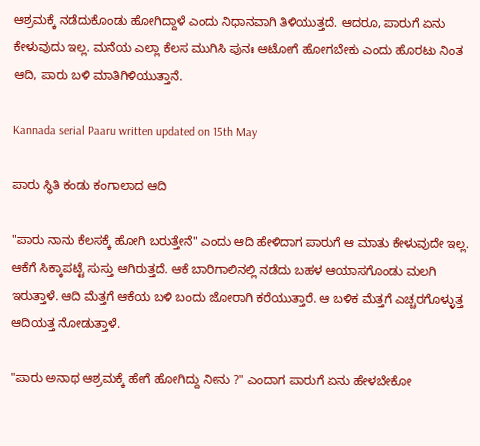ಆಶ್ರಮಕ್ಕೆ ನಡೆದುಕೊಂಡು ಹೋಗಿದ್ದಾಳೆ ಎಂದು ನಿಧಾನವಾಗಿ ತಿಳಿಯುತ್ತದೆ. ಆದರೂ, ಪಾರುಗೆ ಏನು ಕೇಳುವುದು ಇಲ್ಲ. ಮನೆಯ ಎಲ್ಲಾ ಕೆಲಸ ಮುಗಿಸಿ ಪುನಃ ಆಟೋಗೆ ಹೋಗಬೇಕು ಎಂದು ಹೊರಟು ನಿಂತ ಆದಿ, ಪಾರು ಬಳಿ ಮಾತಿಗಿಳಿಯುತ್ತಾನೆ.

Kannada serial Paaru written updated on 15th May

ಪಾರು ಸ್ಥಿತಿ ಕಂಡು ಕಂಗಾಲಾದ ಆದಿ

"ಪಾರು ನಾನು ಕೆಲಸಕ್ಕೆ ಹೋಗಿ ಬರುತ್ತೇನೆ" ಎಂದು ಆದಿ ಹೇಳಿದಾಗ ಪಾರುಗೆ ಆ ಮಾತು ಕೇಳುವುದೇ ಇಲ್ಲ. ಆಕೆಗೆ ಸಿಕ್ಕಾಪಟ್ಟೆ ಸುಸ್ತು ಆಗಿರುತ್ತದೆ. ಆಕೆ ಬಾರಿಗಾಲಿನಲ್ಲಿ ನಡೆದು ಬಹಳ ಆಯಾಸಗೊಂಡು ಮಲಗಿ ಇರುತ್ತಾಳೆ. ಆದಿ ಮೆತ್ತಗೆ ಆಕೆಯ ಬಳಿ ಬಂದು ಜೋರಾಗಿ ಕರೆಯುತ್ತಾರೆ. ಆ ಬಳಿಕ ಮೆತ್ತಗೆ ಎಚ್ಚರಗೊಳ್ಳುತ್ತ ಆದಿಯತ್ತ ನೋಡುತ್ತಾಳೆ.

"ಪಾರು ಅನಾಥ ಆಶ್ರಮಕ್ಕೆ ಹೇಗೆ ಹೋಗಿದ್ದು ನೀನು ?" ಎಂದಾಗ ಪಾರುಗೆ ಏನು ಹೇಳಬೇಕೋ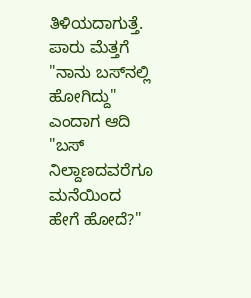ತಿಳಿಯದಾಗುತ್ತೆ. ಪಾರು ಮೆತ್ತಗೆ "ನಾನು ಬಸ್‌ನಲ್ಲಿ ಹೋಗಿದ್ದು" ಎಂದಾಗ ಆದಿ "ಬಸ್ ನಿಲ್ದಾಣದವರೆಗೂ ಮನೆಯಿಂದ ಹೇಗೆ ಹೋದೆ?"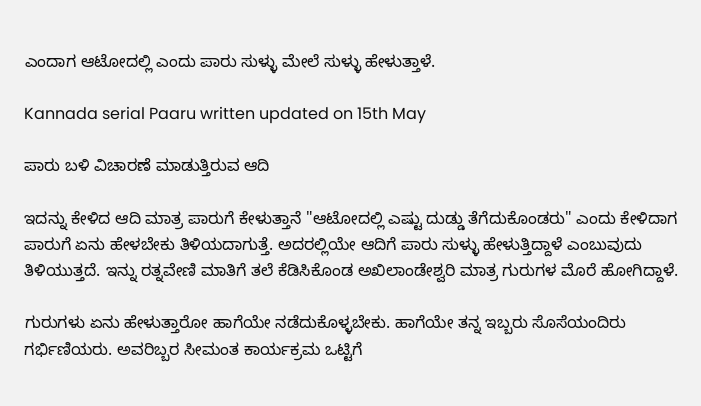ಎಂದಾಗ ಆಟೋದಲ್ಲಿ ಎಂದು ಪಾರು ಸುಳ್ಳು ಮೇಲೆ ಸುಳ್ಳು ಹೇಳುತ್ತಾಳೆ.

Kannada serial Paaru written updated on 15th May

ಪಾರು ಬಳಿ ವಿಚಾರಣೆ ಮಾಡುತ್ತಿರುವ ಆದಿ

ಇದನ್ನು ಕೇಳಿದ ಆದಿ ಮಾತ್ರ ಪಾರುಗೆ ಕೇಳುತ್ತಾನೆ "ಆಟೋದಲ್ಲಿ ಎಷ್ಟು ದುಡ್ಡು ತೆಗೆದುಕೊಂಡರು" ಎಂದು ಕೇಳಿದಾಗ ಪಾರುಗೆ ಏನು ಹೇಳಬೇಕು ತಿಳಿಯದಾಗುತ್ತೆ. ಅದರಲ್ಲಿಯೇ ಆದಿಗೆ ಪಾರು ಸುಳ್ಳು ಹೇಳುತ್ತಿದ್ದಾಳೆ ಎಂಬುವುದು ತಿಳಿಯುತ್ತದೆ. ಇನ್ನು ರತ್ನವೇಣಿ ಮಾತಿಗೆ ತಲೆ ಕೆಡಿಸಿಕೊಂಡ ಅಖಿಲಾಂಡೇಶ್ವರಿ ಮಾತ್ರ ಗುರುಗಳ ಮೊರೆ ಹೋಗಿದ್ದಾಳೆ.

ಗುರುಗಳು ಏನು ಹೇಳುತ್ತಾರೋ ಹಾಗೆಯೇ ನಡೆದುಕೊಳ್ಳಬೇಕು. ಹಾಗೆಯೇ ತನ್ನ ಇಬ್ಬರು ಸೊಸೆಯಂದಿರು ಗರ್ಭಿಣಿಯರು. ಅವರಿಬ್ಬರ ಸೀಮಂತ ಕಾರ್ಯಕ್ರಮ ಒಟ್ಟಿಗೆ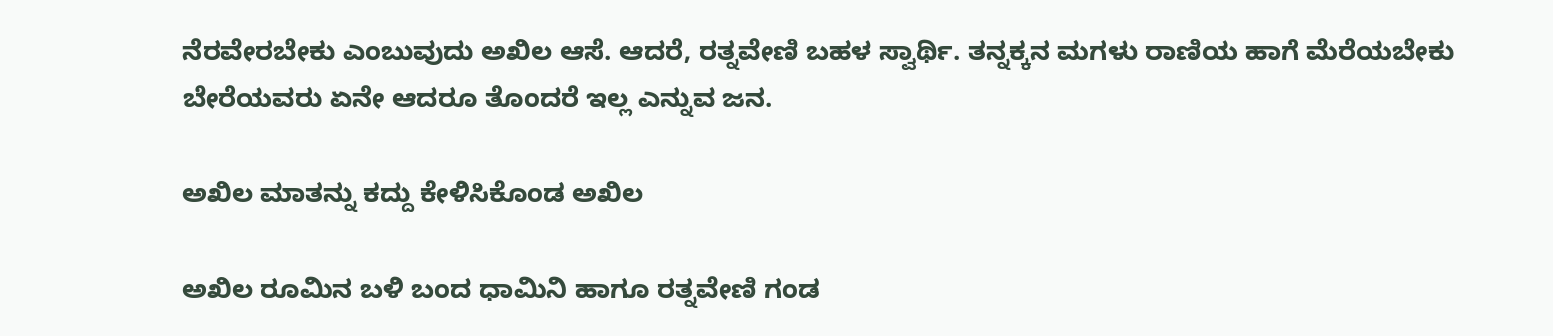ನೆರವೇರಬೇಕು ಎಂಬುವುದು ಅಖಿಲ ಆಸೆ. ಆದರೆ, ರತ್ನವೇಣಿ ಬಹಳ ಸ್ವಾರ್ಥಿ. ತನ್ನಕ್ಕನ ಮಗಳು ರಾಣಿಯ ಹಾಗೆ ಮೆರೆಯಬೇಕು ಬೇರೆಯವರು ಏನೇ ಆದರೂ ತೊಂದರೆ ಇಲ್ಲ ಎನ್ನುವ ಜನ.

ಅಖಿಲ ಮಾತನ್ನು ಕದ್ದು ಕೇಳಿಸಿಕೊಂಡ ಅಖಿಲ

ಅಖಿಲ ರೂಮಿನ ಬಳಿ ಬಂದ ಧಾಮಿನಿ ಹಾಗೂ ರತ್ನವೇಣಿ ಗಂಡ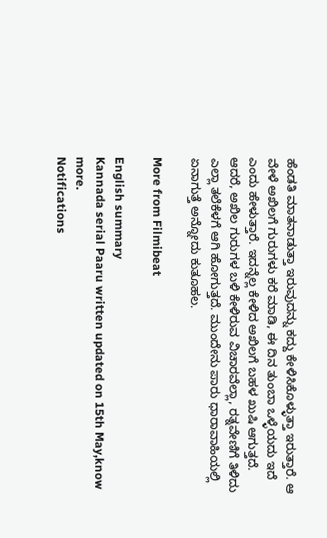ಹೆಂಡತಿ ಮಾತನಾಡುತ್ತಾ ಇರುವುದನ್ನು ಕದ್ದು ಕೇಳಿಸಿಕೊಳ್ಳುತ್ತಾ ಇರುತ್ತಾರೆ. ಆ ವೇಳೆ ಅಖಿಲಗೆ ಗುರುಗಳು ಕರೆ ಮಾಡಿ, ಈ ದಿನ ತುಂಬಾ ಒಳ್ಳೆಯದು ಇದೆ ಎಂದು ಹೇಳುತ್ತಾರೆ. ಇದನ್ನೆಲ್ಲ ಕೇಳಿದ ಅಖಿಲಗೆ ಬಹಳ ಖುಷಿ ಆಗುತ್ತದೆ. ಆದರೆ, ಅಖಿಲ ಗುರುಗಳ ಬಳಿ ಕೇಳಿರುವ ವಿಚಾರವೆಲ್ಲಾ, ರತ್ನವೇಣಿಗೆ ತಿಳಿದು ಎಲ್ಲಾ ತಲೆಕೆಳಗೆ ಆಗಿ ಹೋಗುತ್ತದೆ. ಮುಂದೇನು ಪಾರು ಧಾರಾವಾಹಿಯಲ್ಲಿ ಏನಾಗುತ್ತೆ ಅನ್ನೋದು ಕುತೂಹಲ.

More from Filmibeat

English summary
Kannada serial Paaru written updated on 15th May,know more.
Notifications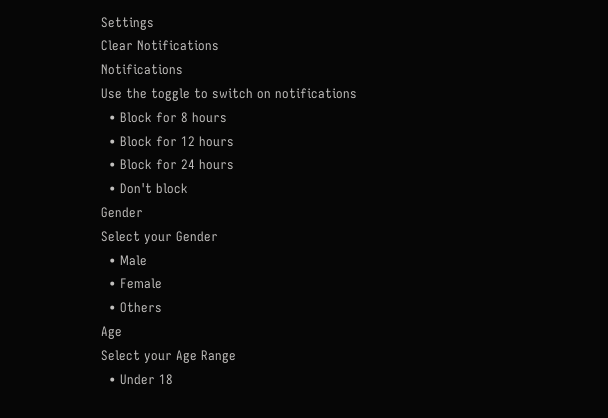Settings
Clear Notifications
Notifications
Use the toggle to switch on notifications
  • Block for 8 hours
  • Block for 12 hours
  • Block for 24 hours
  • Don't block
Gender
Select your Gender
  • Male
  • Female
  • Others
Age
Select your Age Range
  • Under 18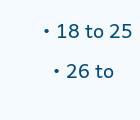• 18 to 25
  • 26 to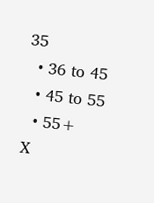35
  • 36 to 45
  • 45 to 55
  • 55+
X